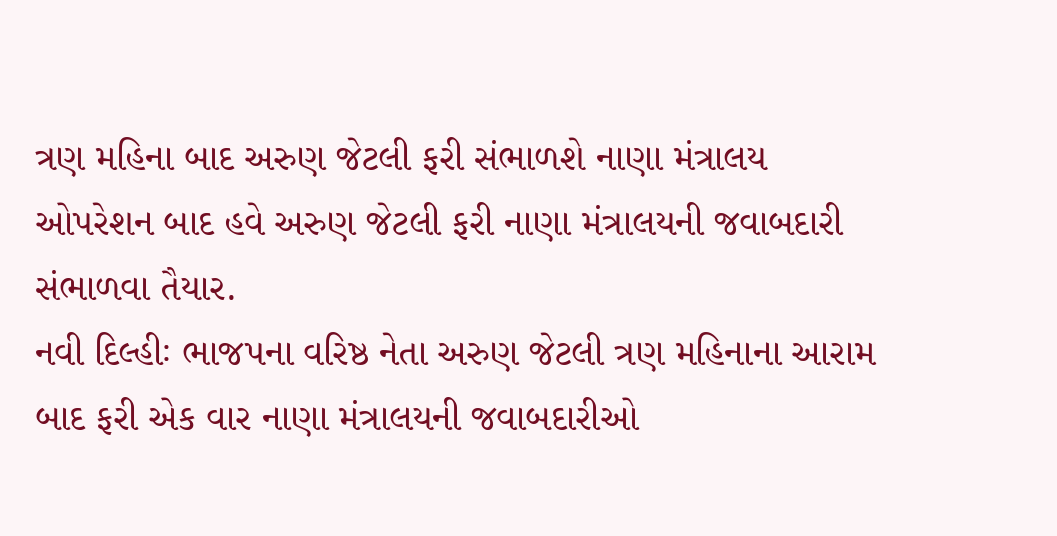ત્રણ મહિના બાદ અરુણ જેટલી ફરી સંભાળશે નાણા મંત્રાલય
ઓપરેશન બાદ હવે અરુણ જેટલી ફરી નાણા મંત્રાલયની જવાબદારી સંભાળવા તૈયાર.
નવી દિલ્હીઃ ભાજપના વરિષ્ઠ નેતા અરુણ જેટલી ત્રણ મહિનાના આરામ બાદ ફરી એક વાર નાણા મંત્રાલયની જવાબદારીઓ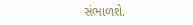સંભાળશે.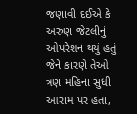જણાવી દઈએ કે અરુણ જેટલીનું ઓપરેશન થયું હતું જેને કારણે તેઓ ત્રણ મહિના સુધી આરામ પર હતા,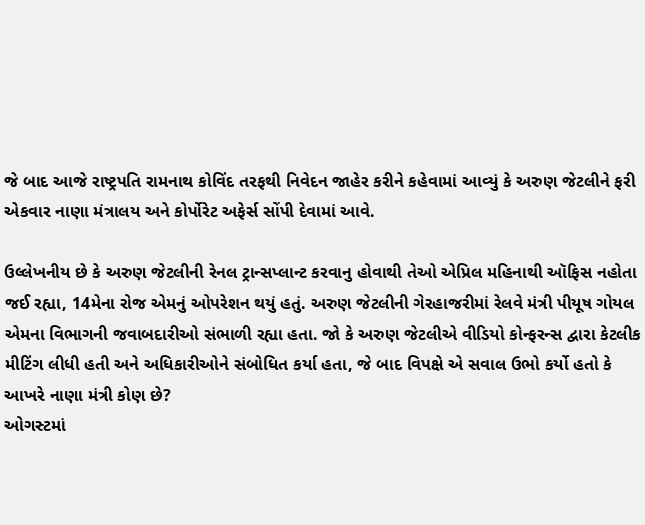જે બાદ આજે રાષ્ટ્રપતિ રામનાથ કોવિંદ તરફથી નિવેદન જાહેર કરીને કહેવામાં આવ્યું કે અરુણ જેટલીને ફરી એકવાર નાણા મંત્રાલય અને કોર્પોરેટ અફેર્સ સોંપી દેવામાં આવે.

ઉલ્લેખનીય છે કે અરુણ જેટલીની રેનલ ટ્રાન્સપ્લાન્ટ કરવાનુ હોવાથી તેઓ એપ્રિલ મહિનાથી ઑફિસ નહોતા જઈ રહ્યા, 14મેના રોજ એમનું ઓપરેશન થયું હતું. અરુણ જેટલીની ગેરહાજરીમાં રેલવે મંત્રી પીયૂષ ગોયલ એમના વિભાગની જવાબદારીઓ સંભાળી રહ્યા હતા. જો કે અરુણ જેટલીએ વીડિયો કોન્ફરન્સ દ્વારા કેટલીક મીટિંગ લીધી હતી અને અધિકારીઓને સંબોધિત કર્યા હતા, જે બાદ વિપક્ષે એ સવાલ ઉભો કર્યો હતો કે આખરે નાણા મંત્રી કોણ છે?
ઓગસ્ટમાં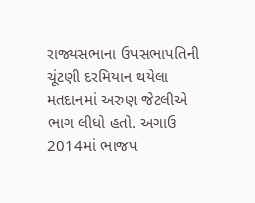રાજ્યસભાના ઉપસભાપતિની ચૂંટણી દરમિયાન થયેલા મતદાનમાં અરુણ જેટલીએ ભાગ લીધો હતો. અગાઉ 2014માં ભાજપ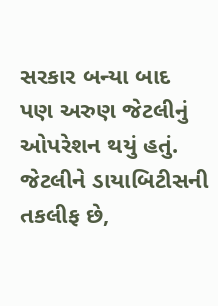સરકાર બન્યા બાદ પણ અરુણ જેટલીનું ઓપરેશન થયું હતું. જેટલીને ડાયાબિટીસની તકલીફ છે,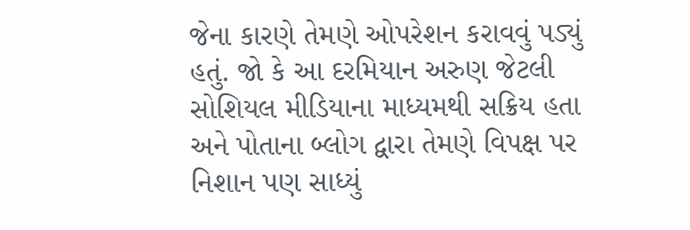જેના કારણે તેમણે ઓપરેશન કરાવવું પડ્યું હતું. જો કે આ દરમિયાન અરુણ જેટલી સોશિયલ મીડિયાના માધ્યમથી સક્રિય હતા અને પોતાના બ્લોગ દ્વારા તેમણે વિપક્ષ પર નિશાન પણ સાધ્યું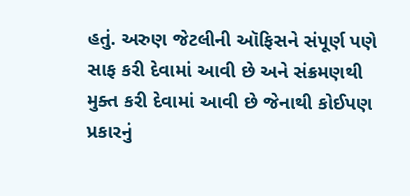હતું. અરુણ જેટલીની ઑફિસને સંપૂર્ણ પણે સાફ કરી દેવામાં આવી છે અને સંક્રમણથી મુક્ત કરી દેવામાં આવી છે જેનાથી કોઈપણ પ્રકારનું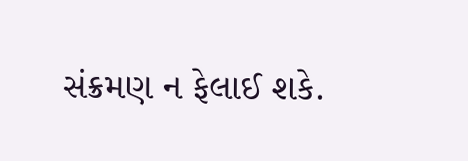સંક્રમણ ન ફેલાઈ શકે.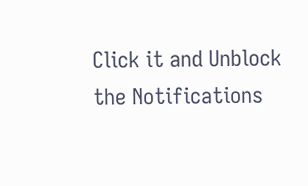Click it and Unblock the Notifications